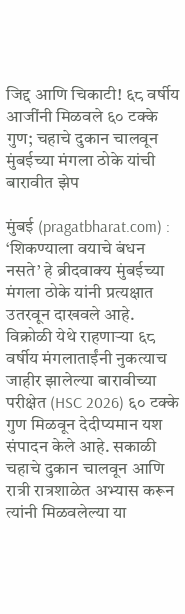जिद्द आणि चिकाटी! ६८ वर्षीय आजींनी मिळवले ६० टक्के गुण; चहाचे दुकान चालवून मुंबईच्या मंगला ठोके यांची बारावीत झेप

मुंबई (pragatbharat.com) : ‘शिकण्याला वयाचे बंधन नसते’ हे ब्रीदवाक्य मुंबईच्या मंगला ठोके यांनी प्रत्यक्षात उतरवून दाखवले आहे. विक्रोळी येथे राहणाऱ्या ६८ वर्षीय मंगलाताईंनी नुकत्याच जाहीर झालेल्या बारावीच्या परीक्षेत (HSC 2026) ६० टक्के गुण मिळवून देदीप्यमान यश संपादन केले आहे. सकाळी चहाचे दुकान चालवून आणि रात्री रात्रशाळेत अभ्यास करून त्यांनी मिळवलेल्या या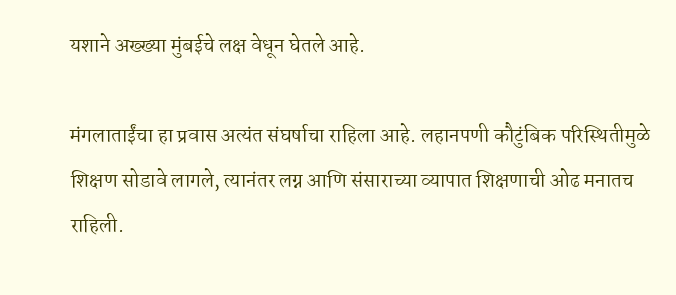यशाने अख्ख्या मुंबईचे लक्ष वेधून घेतले आहे.

मंगलाताईंचा हा प्रवास अत्यंत संघर्षाचा राहिला आहे. लहानपणी कौटुंबिक परिस्थितीमुळे शिक्षण सोडावे लागले, त्यानंतर लग्न आणि संसाराच्या व्यापात शिक्षणाची ओढ मनातच राहिली.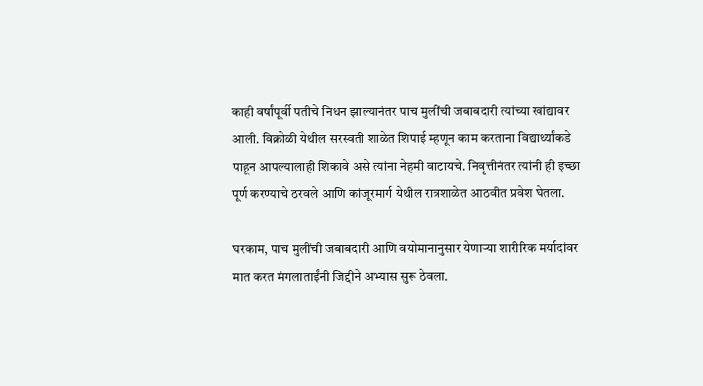काही वर्षांपूर्वी पतीचे निधन झाल्यानंतर पाच मुलींची जबाबदारी त्यांच्या खांद्यावर आली. विक्रोळी येथील सरस्वती शाळेत शिपाई म्हणून काम करताना विद्यार्थ्यांकडे पाहून आपल्यालाही शिकावे असे त्यांना नेहमी वाटायचे. निवृत्तीनंतर त्यांनी ही इच्छा पूर्ण करण्याचे ठरवले आणि कांजूरमार्ग येथील रात्रशाळेत आठवीत प्रवेश घेतला.

घरकाम, पाच मुलींची जबाबदारी आणि वयोमानानुसार येणाऱ्या शारीरिक मर्यादांवर मात करत मंगलाताईंनी जिद्दीने अभ्यास सुरू ठेवला.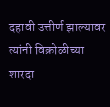दहावी उत्तीर्ण झाल्यावर त्यांनी विक्रोळीच्या शारदा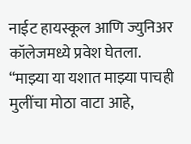नाईट हायस्कूल आणि ज्युनिअर कॉलेजमध्ये प्रवेश घेतला. “माझ्या या यशात माझ्या पाचही मुलींचा मोठा वाटा आहे,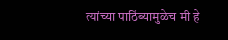त्यांच्या पाठिंब्यामुळेच मी हे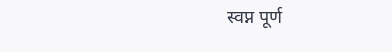स्वप्न पूर्ण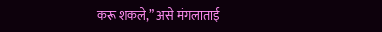करू शकले,” असे मंगलाताई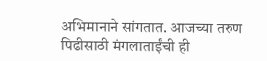अभिमानाने सांगतात. आजच्या तरुण पिढीसाठी मंगलाताईंची ही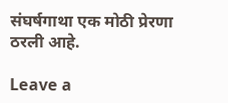संघर्षगाथा एक मोठी प्रेरणा ठरली आहे.

Leave a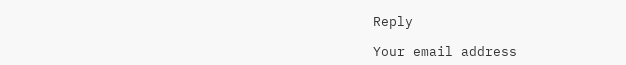Reply

Your email address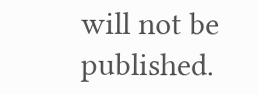will not be published.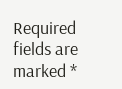Required fields are marked *